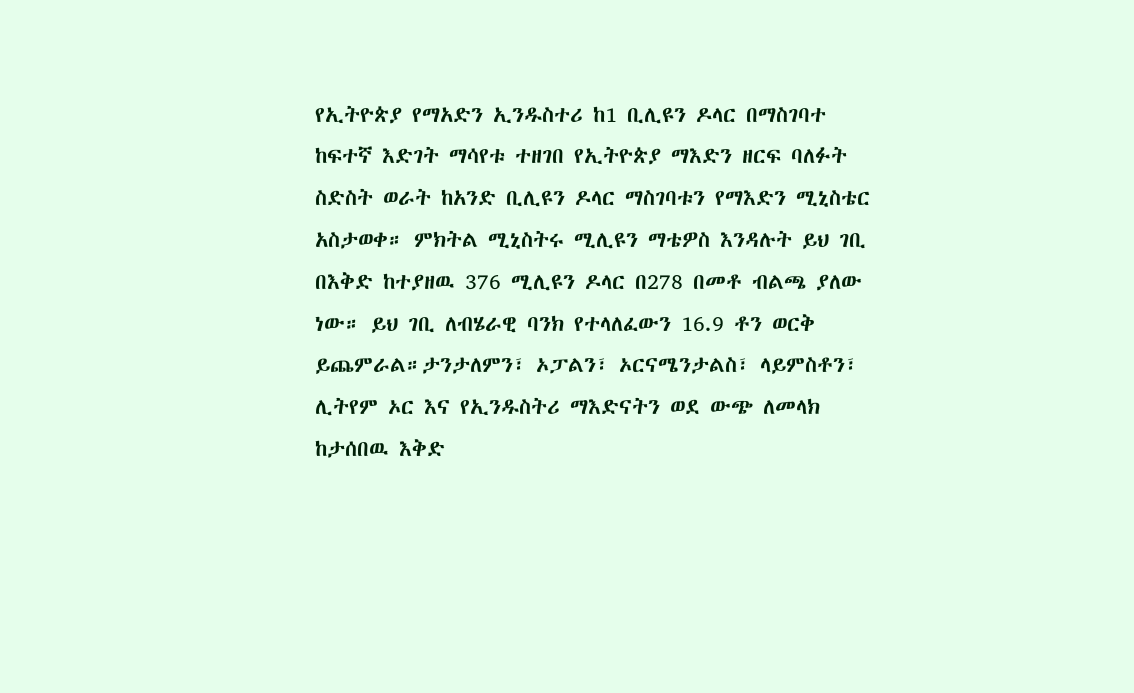የኢትዮጵያ የማአድን ኢንዱስተሪ ከ1 ቢሊዩን ዶላር በማስገባተ ከፍተኛ እድገት ማሳየቱ ተዘገበ የኢትዮጵያ ማእድን ዘርፍ ባለፉት ስድስት ወራት ከአንድ ቢሊዩን ዶላር ማስገባቱን የማእድን ሚኒስቴር አስታወቀ። ምክትል ሚኒስትሩ ሚሊዩን ማቴዎስ እንዳሉት ይህ ገቢ በእቅድ ከተያዘዉ 376 ሚሊዩን ዶላር በ278 በመቶ ብልጫ ያለው ነው። ይህ ገቢ ለብሄራዊ ባንክ የተላለፈውን 16.9 ቶን ወርቅ ይጨምራል።ታንታለምን፣ ኦፓልን፣ ኦርናሜንታልስ፣ ላይምስቶን፣ ሊትየም ኦር እና የኢንዱስትሪ ማእድናትን ወደ ውጭ ለመላክ ከታሰበዉ እቅድ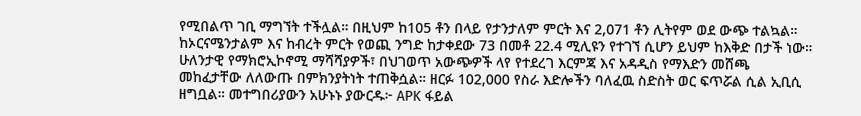የሚበልጥ ገቢ ማግኘት ተችሏል። በዚህም ከ105 ቶን በላይ የታንታለም ምርት እና 2,071 ቶን ሊትየም ወደ ውጭ ተልኳል። ከኦርናሜንታልም እና ከብረት ምርት የወጪ ንግድ ከታቀደው 73 በመቶ 22.4 ሚሊዩን የተገኘ ሲሆን ይህም ከእቅድ በታች ነው። ሁለንታዊ የማክሮኢኮኖሚ ማሻሻያዎች፣ በህገወጥ አውጭዎች ላየ የተደረገ እርምጃ እና አዳዲስ የማእድን መሸጫ መከፈታቸው ለለውጡ በምክንያትነት ተጠቅሷል። ዘርፉ 102,000 የስራ እድሎችን ባለፈዉ ስድስት ወር ፍጥሯል ሲል ኢቢሲ ዘግቧል። መተግበሪያውን አሁኑኑ ያውርዱ፦ APK ፋይል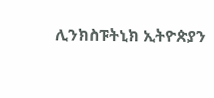ሊንክስፑትኒክ ኢትዮጵያን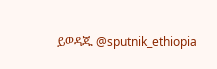ይወዳጁ @sputnik_ethiopia